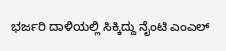ಭರ್ಜರಿ ದಾಳಿಯಲ್ಲಿ ಸಿಕ್ಕಿದ್ದು ನೈಂಟಿ ಎಂಎಲ್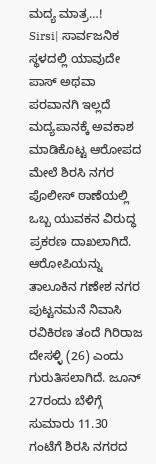ಮದ್ಯ ಮಾತ್ರ…!
Sirsi| ಸಾರ್ವಜನಿಕ ಸ್ಥಳದಲ್ಲಿ ಯಾವುದೇ ಪಾಸ್ ಅಥವಾ ಪರವಾನಗಿ ಇಲ್ಲದೆ ಮದ್ಯಪಾನಕ್ಕೆ ಅವಕಾಶ ಮಾಡಿಕೊಟ್ಟ ಆರೋಪದ ಮೇಲೆ ಶಿರಸಿ ನಗರ ಪೊಲೀಸ್ ಠಾಣೆಯಲ್ಲಿ ಒಬ್ಬ ಯುವಕನ ವಿರುದ್ಧ ಪ್ರಕರಣ ದಾಖಲಾಗಿದೆ.
ಆರೋಪಿಯನ್ನು ತಾಲೂಕಿನ ಗಣೇಶ ನಗರ ಪುಟ್ಟನಮನೆ ನಿವಾಸಿ ರವಿಕಿರಣ ತಂದೆ ಗಿರಿರಾಜ ದೇಸಳ್ಳಿ (26) ಎಂದು ಗುರುತಿಸಲಾಗಿದೆ. ಜೂನ್ 27ರಂದು ಬೆಳಿಗ್ಗೆ ಸುಮಾರು 11.30 ಗಂಟೆಗೆ ಶಿರಸಿ ನಗರದ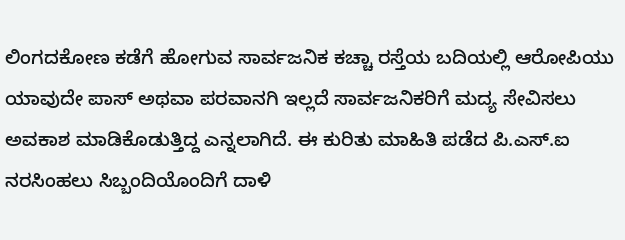ಲಿಂಗದಕೋಣ ಕಡೆಗೆ ಹೋಗುವ ಸಾರ್ವಜನಿಕ ಕಚ್ಚಾ ರಸ್ತೆಯ ಬದಿಯಲ್ಲಿ ಆರೋಪಿಯು ಯಾವುದೇ ಪಾಸ್ ಅಥವಾ ಪರವಾನಗಿ ಇಲ್ಲದೆ ಸಾರ್ವಜನಿಕರಿಗೆ ಮದ್ಯ ಸೇವಿಸಲು ಅವಕಾಶ ಮಾಡಿಕೊಡುತ್ತಿದ್ದ ಎನ್ನಲಾಗಿದೆ. ಈ ಕುರಿತು ಮಾಹಿತಿ ಪಡೆದ ಪಿ.ಎಸ್.ಐ ನರಸಿಂಹಲು ಸಿಬ್ಬಂದಿಯೊಂದಿಗೆ ದಾಳಿ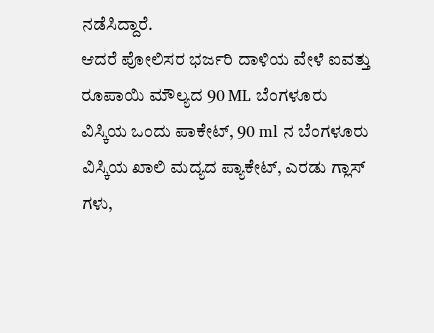ನಡೆಸಿದ್ದಾರೆ.
ಆದರೆ ಪೋಲಿಸರ ಭರ್ಜರಿ ದಾಳಿಯ ವೇಳೆ ಐವತ್ತು ರೂಪಾಯಿ ಮೌಲ್ಯದ 90 ML ಬೆಂಗಳೂರು ವಿಸ್ಕಿಯ ಒಂದು ಪಾಕೇಟ್, 90 ml ನ ಬೆಂಗಳೂರು ವಿಸ್ಕಿಯ ಖಾಲಿ ಮದ್ಯದ ಪ್ಯಾಕೇಟ್, ಎರಡು ಗ್ಲಾಸ್ ಗಳು,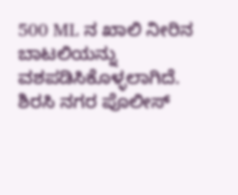500 ML ನ ಖಾಲಿ ನೀರಿನ ಬಾಟಲಿಯನ್ನು ವಶಪಡಿಸಿಕೊಳ್ಳಲಾಗಿದೆ. ಶಿರಸಿ ನಗರ ಪೊಲೀಸ್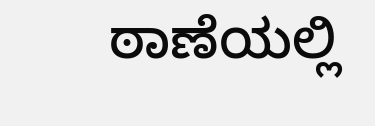ಠಾಣೆಯಲ್ಲಿ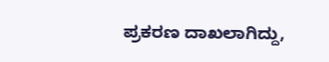ಪ್ರಕರಣ ದಾಖಲಾಗಿದ್ದು,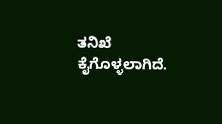ತನಿಖೆ ಕೈಗೊಳ್ಳಲಾಗಿದೆ.